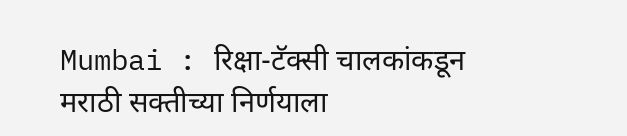Mumbai : रिक्षा-टॅक्सी चालकांकडून मराठी सक्तीच्या निर्णयाला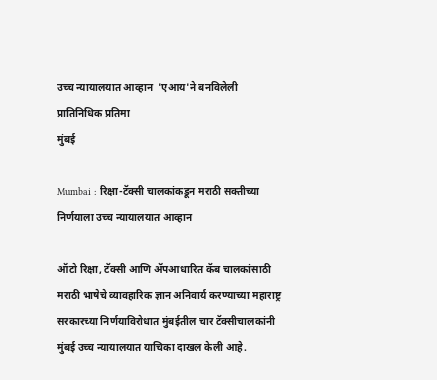उच्च न्यायालयात आव्हान  'एआय'ने बनविलेली प्रातिनिधिक प्रतिमा
मुंबई

Mumbai : रिक्षा-टॅक्सी चालकांकडून मराठी सक्तीच्या निर्णयाला उच्च न्यायालयात आव्हान

ऑटो रिक्षा, टॅक्सी आणि ॲपआधारित कॅब चालकांसाठी मराठी भाषेचे व्यावहारिक ज्ञान अनिवार्य करण्याच्या महाराष्ट्र सरकारच्या निर्णयाविरोधात मुंबईतील चार टॅक्सीचालकांनी मुंबई उच्च न्यायालयात याचिका दाखल केली आहे.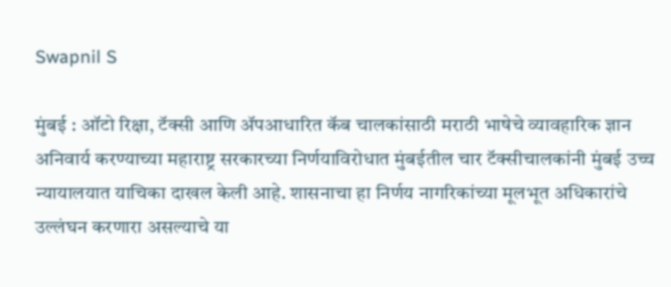Swapnil S

मुंबई : ऑटो रिक्षा, टॅक्सी आणि ॲपआधारित कॅब चालकांसाठी मराठी भाषेचे व्यावहारिक ज्ञान अनिवार्य करण्याच्या महाराष्ट्र सरकारच्या निर्णयाविरोधात मुंबईतील चार टॅक्सीचालकांनी मुंबई उच्च न्यायालयात याचिका दाखल केली आहे. शासनाचा हा निर्णय नागरिकांच्या मूलभूत अधिकारांचे उल्लंघन करणारा असल्याचे या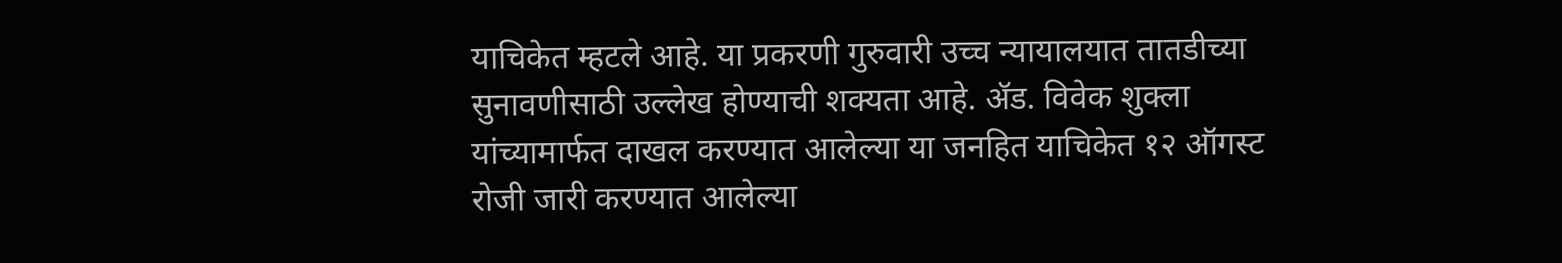याचिकेत म्हटले आहे. या प्रकरणी गुरुवारी उच्च न्यायालयात तातडीच्या सुनावणीसाठी उल्लेख होण्याची शक्यता आहे. ॲड. विवेक शुक्ला यांच्यामार्फत दाखल करण्यात आलेल्या या जनहित याचिकेत १२ ऑगस्ट रोजी जारी करण्यात आलेल्या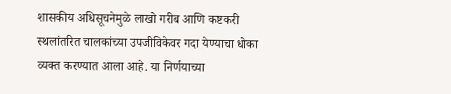शासकीय अधिसूचनेमुळे लाखो गरीब आणि कष्टकरी स्थलांतरित चालकांच्या उपजीविकेवर गदा येण्याचा धोका व्यक्त करण्यात आला आहे. या निर्णयाच्या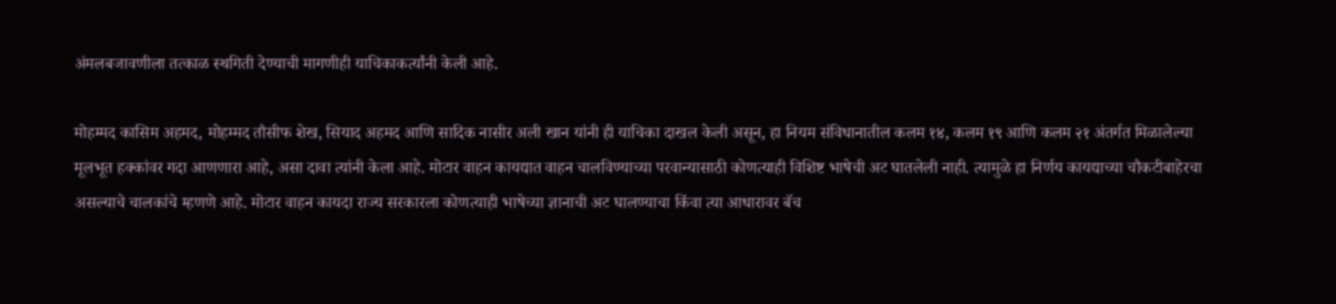अंमलबजावणीला तत्काळ स्थगिती देण्याची मागणीही याचिकाकर्त्यांनी केली आहे.

मोहम्मद कासिम अहमद, मोहम्मद तौसीफ शेख, सियाद अहमद आणि सादिक नासीर अली खान यांनी ही याचिका दाखल केली असून, हा नियम संविधानातील कलम १४, कलम १९ आणि कलम २१ अंतर्गत मिळालेल्या मूलभूत हक्कांवर गदा आणणारा आहे, असा दावा त्यांनी केला आहे. मोटार वाहन कायद्यात वाहन चालविण्याच्या परवान्यासाठी कोणत्याही विशिष्ट भाषेची अट घातलेली नाही. त्यामुळे हा निर्णय कायद्याच्या चौकटीबाहेरचा असल्याचे चालकांचे म्हणणे आहे. मोटार वाहन कायदा राज्य सरकारला कोणत्याही भाषेच्या ज्ञानाची अट घालण्याचा किंवा त्या आधारावर बॅच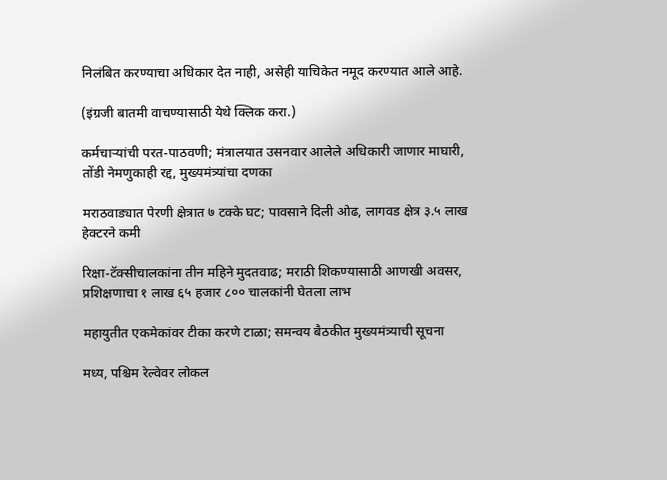निलंबित करण्याचा अधिकार देत नाही, असेही याचिकेत नमूद करण्यात आले आहे.

(इंग्रजी बातमी वाचण्यासाठी येथे क्लिक करा.)

कर्मचाऱ्यांची परत-पाठवणी; मंत्रालयात उसनवार आलेले अधिकारी जाणार माघारी, तोंडी नेमणुकाही रद्द, मुख्यमंत्र्यांचा दणका

मराठवाड्यात पेरणी क्षेत्रात ७ टक्के घट; पावसाने दिली ओढ, लागवड क्षेत्र ३.५ लाख हेक्टरने कमी

रिक्षा-टॅक्सीचालकांना तीन महिने मुदतवाढ; मराठी शिकण्यासाठी आणखी अवसर, प्रशिक्षणाचा १ लाख ६५ हजार ८०० चालकांनी घेतला लाभ

महायुतीत एकमेकांवर टीका करणे टाळा; समन्वय बैठकीत मुख्यमंत्र्याची सूचना

मध्य, पश्चिम रेल्वेवर लोकल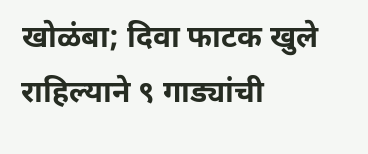खोळंबा; दिवा फाटक खुले राहिल्याने ९ गाड्यांची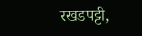रखडपट्टी,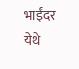भाईंदर येथे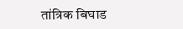तांत्रिक बिघाड